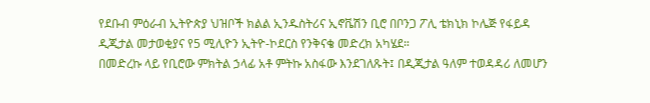የደቡብ ምዕራብ ኢትዮጵያ ህዝቦች ክልል ኢንዱስትሪና ኢኖቬሽን ቢሮ በቦንጋ ፖሊ ቴክኒክ ኮሌጅ የፋይዳ ዲጂታል መታወቂያና የ5 ሚሊዮን ኢትዮ-ኮደርስ የንቅናቄ መድረክ አካሄደ።
በመድረኩ ላይ የቢሮው ምክትል ኃላፊ አቶ ምትኩ አስፋው እንደገለጹት፤ በዲጂታል ዓለም ተወዳዳሪ ለመሆን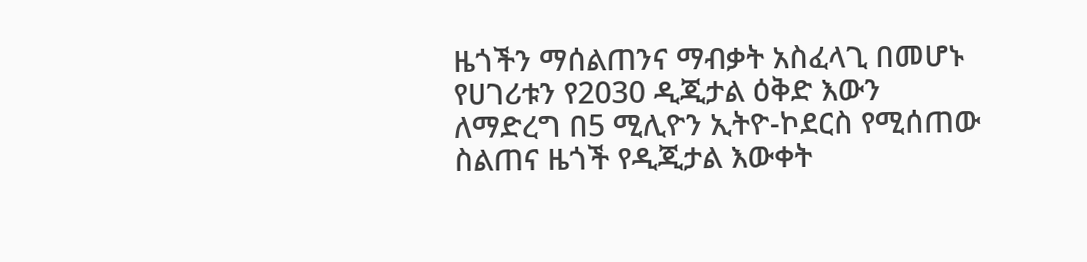ዜጎችን ማሰልጠንና ማብቃት አስፈላጊ በመሆኑ የሀገሪቱን የ2030 ዲጂታል ዕቅድ እውን ለማድረግ በ5 ሚሊዮን ኢትዮ-ኮደርስ የሚሰጠው ስልጠና ዜጎች የዲጂታል እውቀት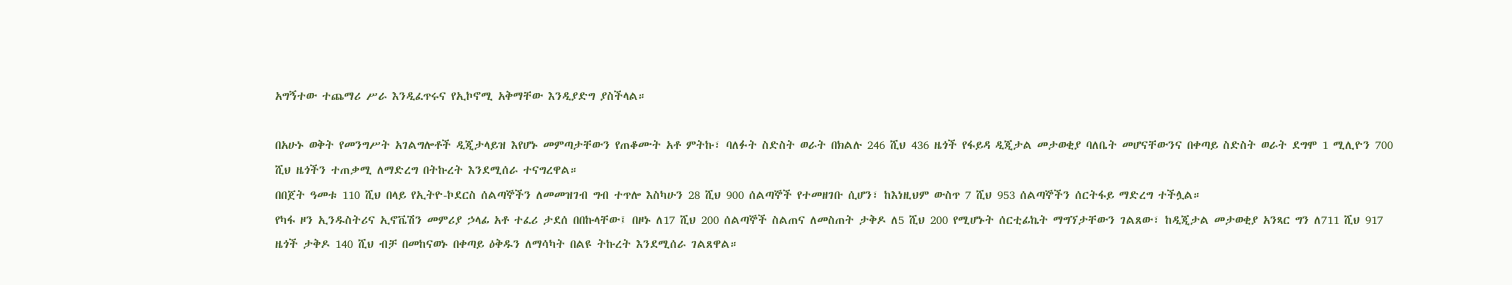አግኝተው ተጨማሪ ሥራ እንዲፈጥሩና የኢኮኖሚ አቅማቸው እንዲያድግ ያስችላል።

በአሁኑ ወቅት የመንግሥት አገልግሎቶች ዲጂታላይዝ እየሆኑ መምጣታቸውን የጠቆሙት አቶ ምትኩ፣ ባለፉት ስድስት ወራት በክልሉ 246 ሺህ 436 ዜጎች የፋይዳ ዲጂታል መታወቂያ ባለቤት መሆናቸውንና በቀጣይ ስድስት ወራት ደግሞ 1 ሚሊዮን 700 ሺህ ዜጎችን ተጠቃሚ ለማድረግ በትኩረት እንደሚሰራ ተናግረዋል።
በበጀት ዓመቱ 110 ሺህ በላይ የኢትዮ-ኮደርስ ሰልጣኞችን ለመመዝገብ ግብ ተጥሎ እስካሁን 28 ሺህ 900 ሰልጣኞች የተመዘገቡ ሲሆን፣ ከእነዚህም ውስጥ 7 ሺህ 953 ሰልጣኞችን ሰርትፋይ ማድረግ ተችሏል።
የካፋ ዞን ኢንዱስትሪና ኢኖቬሽን መምሪያ ኃላፊ አቶ ተፈሪ ታደሰ በበኩላቸው፤ በዞኑ ለ17 ሺህ 200 ሰልጣኞች ስልጠና ለመስጠት ታቅዶ ለ5 ሺህ 200 የሚሆኑት ሰርቲፊኬት ማግኘታቸውን ገልጸው፣ ከዲጂታል መታወቂያ አንጻር ግን ለ711 ሺህ 917 ዜጎች ታቅዶ 140 ሺህ ብቻ በመከናወኑ በቀጣይ ዕቅዱን ለማሳካት በልዩ ትኩረት እንደሚሰራ ገልጸዋል።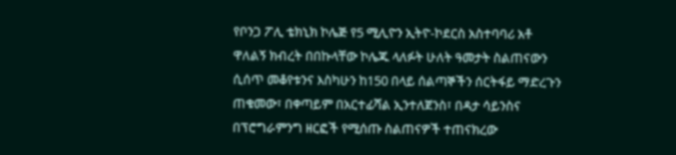የቦንጋ ፖሊ ቴክኒክ ኮሌጅ የ5 ሚሊዮን ኢትዮ-ኮደርስ አስተባባሪ አቶ ዋለልኝ ክብረት በበኩላቸው ኮሌጁ ላለፉት ሁለት ዓመታት ስልጠናውን ሲሰጥ መቆየቱንና እስካሁን ከ150 በላይ ሰልጣኞችን ሰርትፋይ ማድረጉን ጠቁመው፣ በቀጣይም በአርተፊሻል ኢንተለጀንስ፣ በዳታ ሳይንስና በፕሮግራምንግ ዘርፎች የሚሰጡ ስልጠናዎች ተጠናክረው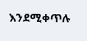እንደሚቀጥሉ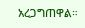አረጋግጠዋል።